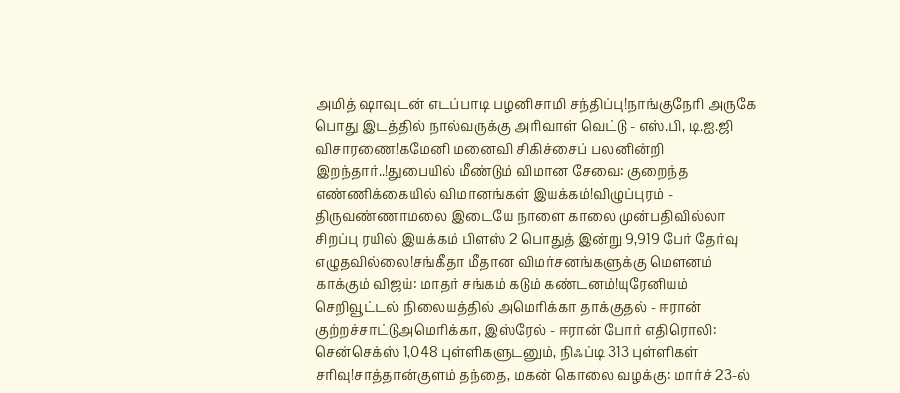அமித் ஷாவுடன் எடப்பாடி பழனிசாமி சந்திப்பு!நாங்குநேரி அருகே பொது இடத்தில் நால்வருக்கு அரிவாள் வெட்டு - எஸ்.பி, டி.ஐ.ஜி விசாரணை!கமேனி மனைவி சிகிச்சைப் பலனின்றி இறந்தார்..!துபையில் மீண்டும் விமான சேவை: குறைந்த எண்ணிக்கையில் விமானங்கள் இயக்கம்!விழுப்புரம் - திருவண்ணாமலை இடையே நாளை காலை முன்பதிவில்லா சிறப்பு ரயில் இயக்கம் பிளஸ் 2 பொதுத் இன்று 9,919 பேர் தேர்வு எழுதவில்லை!சங்கீதா மீதான விமர்சனங்களுக்கு மௌனம் காக்கும் விஜய்: மாதர் சங்கம் கடும் கண்டனம்!யுரேனியம் செறிவூட்டல் நிலையத்தில் அமெரிக்கா தாக்குதல் - ஈரான் குற்றச்சாட்டுஅமெரிக்கா, இஸ்ரேல் - ஈரான் போர் எதிரொலி: சென்செக்ஸ் 1,048 புள்ளிகளுடனும், நிஃப்டி 313 புள்ளிகள் சரிவு!சாத்தான்குளம் தந்தை, மகன் கொலை வழக்கு: மார்ச் 23-ல்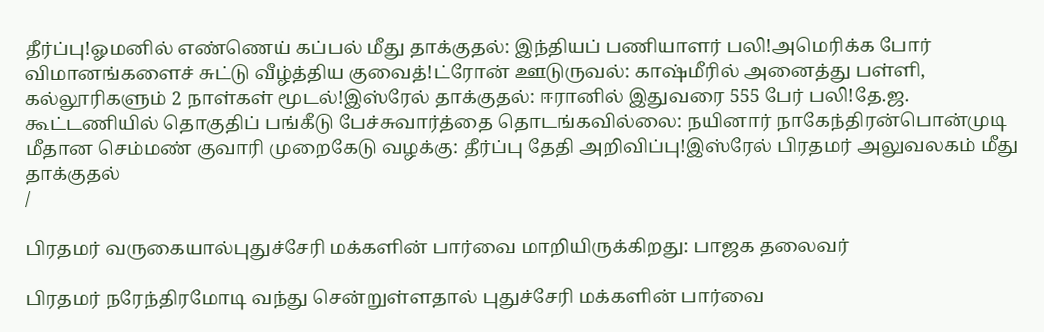தீர்ப்பு!ஓமனில் எண்ணெய் கப்பல் மீது தாக்குதல்: இந்தியப் பணியாளர் பலி!அமெரிக்க போர் விமானங்களைச் சுட்டு வீழ்த்திய குவைத்!ட்ரோன் ஊடுருவல்: காஷ்மீரில் அனைத்து பள்ளி, கல்லூரிகளும் 2 நாள்கள் மூடல்!இஸ்ரேல் தாக்குதல்: ஈரானில் இதுவரை 555 பேர் பலி!தே.ஜ. கூட்டணியில் தொகுதிப் பங்கீடு பேச்சுவார்த்தை தொடங்கவில்லை: நயினார் நாகேந்திரன்பொன்முடி மீதான செம்மண் குவாரி முறைகேடு வழக்கு: தீர்ப்பு தேதி அறிவிப்பு!இஸ்ரேல் பிரதமர் அலுவலகம் மீது தாக்குதல்
/

பிரதமர் வருகையால்புதுச்சேரி மக்களின் பார்வை மாறியிருக்கிறது: பாஜக தலைவர்

பிரதமர் நரேந்திரமோடி வந்து சென்றுள்ளதால் புதுச்சேரி மக்களின் பார்வை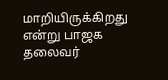மாறியிருக்கிறது என்று பாஜக தலைவர்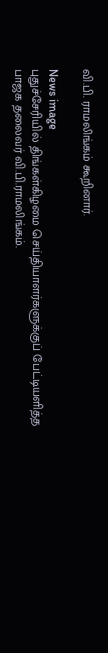வி.பி. ராமலிங்கம் கூறினார்.

News image
புதுச்சேரியில் திங்கள்கிழமை செய்தியாளர்களுக்குப் பேட்டியளித்த பாஜக தலைவர் வி.பி.ராமலிங்கம்.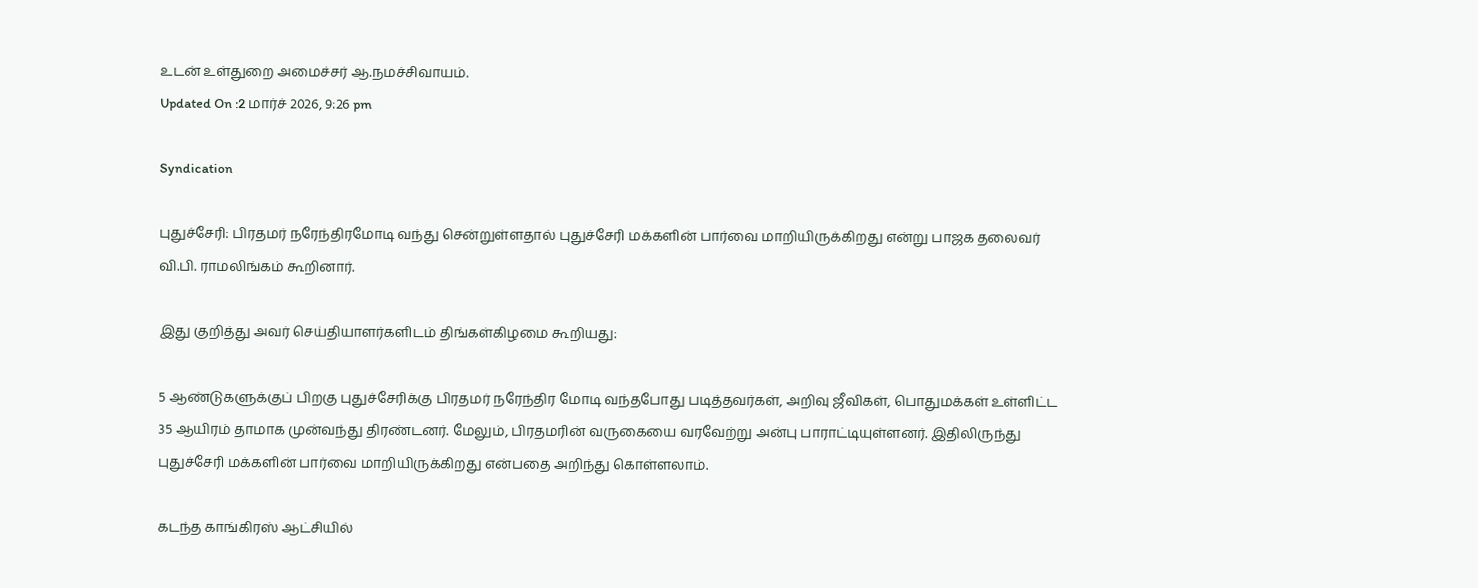உடன் உள்துறை அமைச்சர் ஆ.நமச்சிவாயம்.
Updated On :2 மார்ச் 2026, 9:26 pm

Syndication

புதுச்சேரி: பிரதமர் நரேந்திரமோடி வந்து சென்றுள்ளதால் புதுச்சேரி மக்களின் பார்வை மாறியிருக்கிறது என்று பாஜக தலைவர் வி.பி. ராமலிங்கம் கூறினார்.

இது குறித்து அவர் செய்தியாளர்களிடம் திங்கள்கிழமை கூறியது:

5 ஆண்டுகளுக்குப் பிறகு புதுச்சேரிக்கு பிரதமர் நரேந்திர மோடி வந்தபோது படித்தவர்கள், அறிவு ஜீவிகள், பொதுமக்கள் உள்ளிட்ட 35 ஆயிரம் தாமாக முன்வந்து திரண்டனர். மேலும், பிரதமரின் வருகையை வரவேற்று அன்பு பாராட்டியுள்ளனர். இதிலிருந்து புதுச்சேரி மக்களின் பார்வை மாறியிருக்கிறது என்பதை அறிந்து கொள்ளலாம்.

கடந்த காங்கிரஸ் ஆட்சியில்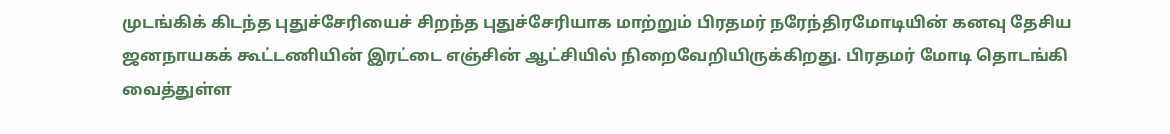முடங்கிக் கிடந்த புதுச்சேரியைச் சிறந்த புதுச்சேரியாக மாற்றும் பிரதமர் நரேந்திரமோடியின் கனவு தேசிய ஜனநாயகக் கூட்டணியின் இரட்டை எஞ்சின் ஆட்சியில் நிறைவேறியிருக்கிறது. பிரதமர் மோடி தொடங்கி வைத்துள்ள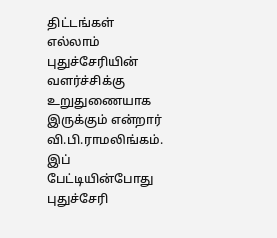திட்டங்கள் எல்லாம் புதுச்சேரியின் வளர்ச்சிக்கு உறுதுணையாக இருக்கும் என்றார் வி.பி.ராமலிங்கம். இப் பேட்டியின்போது புதுச்சேரி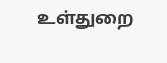உள்துறை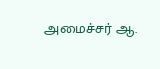அமைச்சர் ஆ.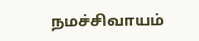நமச்சிவாயம்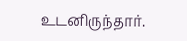உடனிருந்தார்.